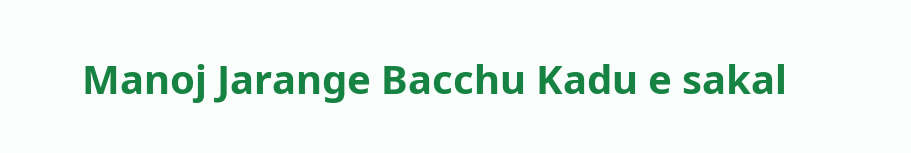Manoj Jarange Bacchu Kadu e sakal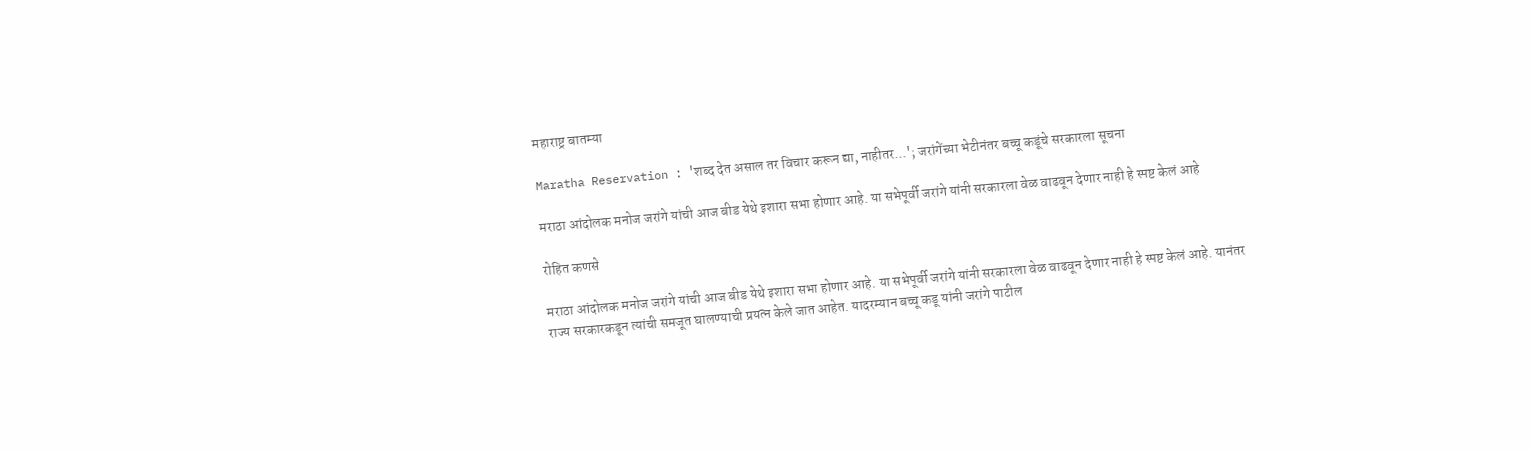महाराष्ट्र बातम्या

Maratha Reservation : 'शब्द देत असाल तर विचार करून द्या, नाहीतर...'; जरांगेंच्या भेटीनंतर बच्चू कडूंचे सरकारला सूचना

मराठा आंदोलक मनोज जरांगे यांची आज बीड येथे इशारा सभा होणार आहे. या सभेपूर्वी जरांगे यांनी सरकारला वेळ वाढवून देणार नाही हे स्पष्ट केलं आहे

रोहित कणसे

मराठा आंदोलक मनोज जरांगे यांची आज बीड येथे इशारा सभा होणार आहे. या सभेपूर्वी जरांगे यांनी सरकारला वेळ वाढवून देणार नाही हे स्पष्ट केलं आहे. यानंतर राज्य सरकारकडून त्यांची समजूत घालण्याची प्रयत्न केले जात आहेत. यादरम्यान बच्चू कडू यांनी जरांगे पाटील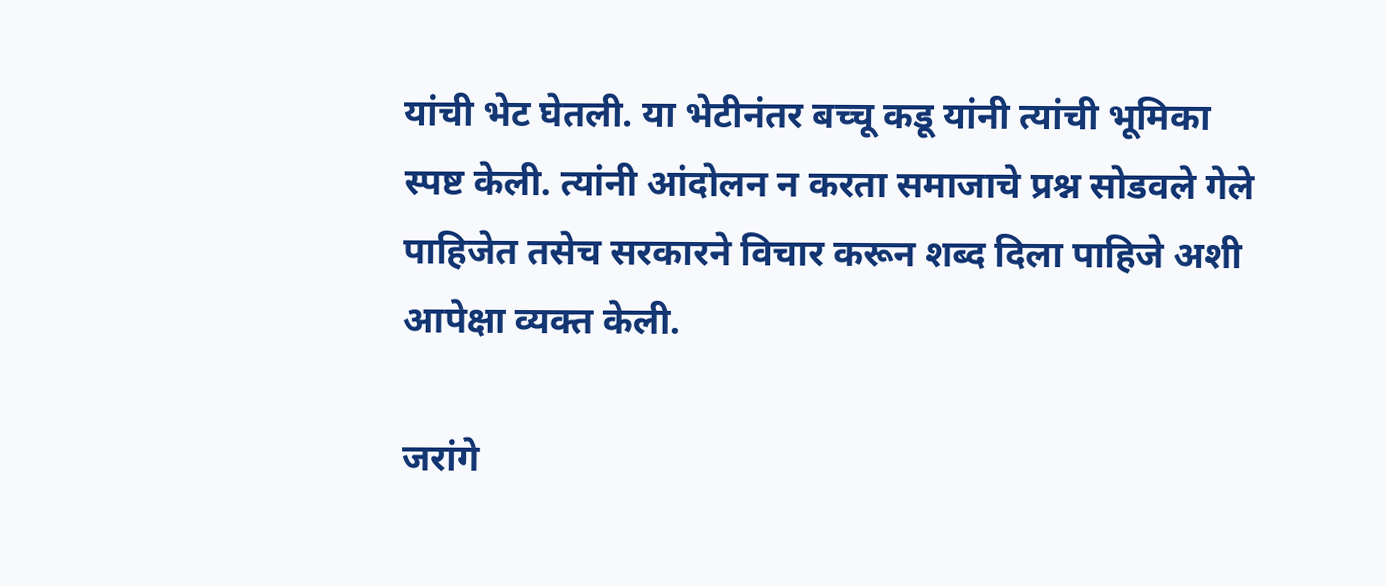यांची भेट घेतली. या भेटीनंतर बच्चू कडू यांनी त्यांची भूमिका स्पष्ट केली. त्यांनी आंदोलन न करता समाजाचे प्रश्न सोडवले गेले पाहिजेत तसेच सरकारने विचार करून शब्द दिला पाहिजे अशी आपेक्षा व्यक्त केली.

जरांगे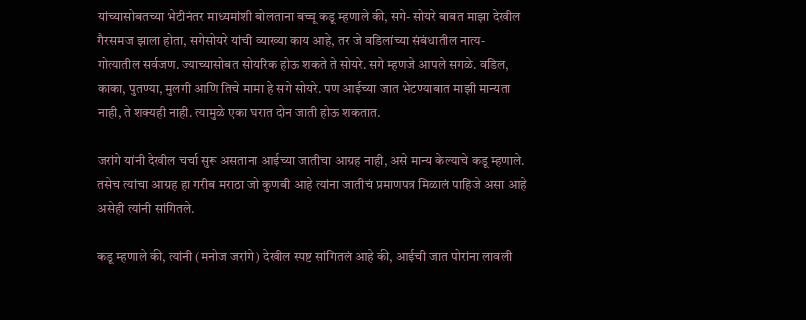यांच्यासोबतच्या भेटीनंतर माध्यमांशी बोलताना बच्चू कडू म्हणाले की, सगे- सोयरे बाबत माझा देखील गैरसमज झाला होता, सगेसोयरे यांची व्याख्या काय आहे, तर जे वडिलांच्या संबंधातील नात्य- गोत्यातील सर्वजण. ज्याच्यासोबत सोयरिक होऊ शकते ते सोयरे. सगे म्हणजे आपले सगळे. वडिल, काका, पुतण्या, मुलगी आणि तिचे मामा हे सगे सोयरे. पण आईच्या जात भेटण्याबात माझी मान्यता नाही, ते शक्यही नाही. त्यामुळे एका घरात दोन जाती होऊ शकतात.

जरांगे यांनी देखील चर्चा सुरू असताना आईच्या जातीचा आग्रह नाही, असे मान्य केल्याचे कडू म्हणाले. तसेच त्यांचा आग्रह हा गरीब मराठा जो कुणबी आहे त्यांना जातीचं प्रमाणपत्र मिळालं पाहिजे असा आहे असेही त्यांनी सांगितले.

कडू म्हणाले की, त्यांनी (मनोज जरांगे) देखील स्पष्ट सांगितलं आहे की, आईची जात पोरांना लावली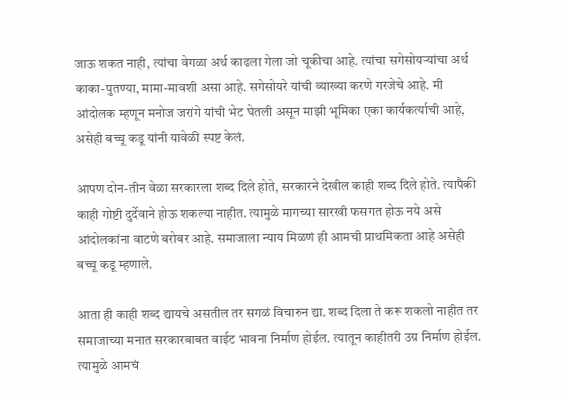जाऊ शकत नाही, त्यांचा वेगळा अर्थ काढला गेला जो चूकीचा आहे. त्यांचा सगेसोयऱ्यांचा अर्थ काका-पुतण्या, मामा-मावशी असा आहे. सगेसोयरे यांची व्याख्या करणे गरजेचे आहे. मी आंदोलक म्हणून मनोज जरांगे यांची भेट घेतली असून माझी भूमिका एका कार्यकर्त्याची आहे, असेही बच्चू कडू यांनी यावेळी स्पष्ट केलं.

आपण दोन-तीन वेळा सरकारला शब्द दिले होते, सरकारने देखील काही शब्द दिले होते. त्यापैकी काही गोष्टी दुर्देवाने होऊ शकल्या नाहीत. त्यामुळे मागच्या सारखी फसगत होऊ नये असे आंदोलकांना वाटणे बरोबर आहे. समाजाला न्याय मिळणं ही आमची प्राथमिकता आहे असेही बच्चू कडू म्हणाले.

आता ही काही शब्द द्यायचे असतील तर सगळं विचारुन द्या. शब्द दिला ते करू शकलो नाहीत तर समाजाच्या मनात सरकारबाबत वाईट भावना निर्माण होईल. त्यातून काहीतरी उग्र निर्माण होईल. त्यामुळे आमचं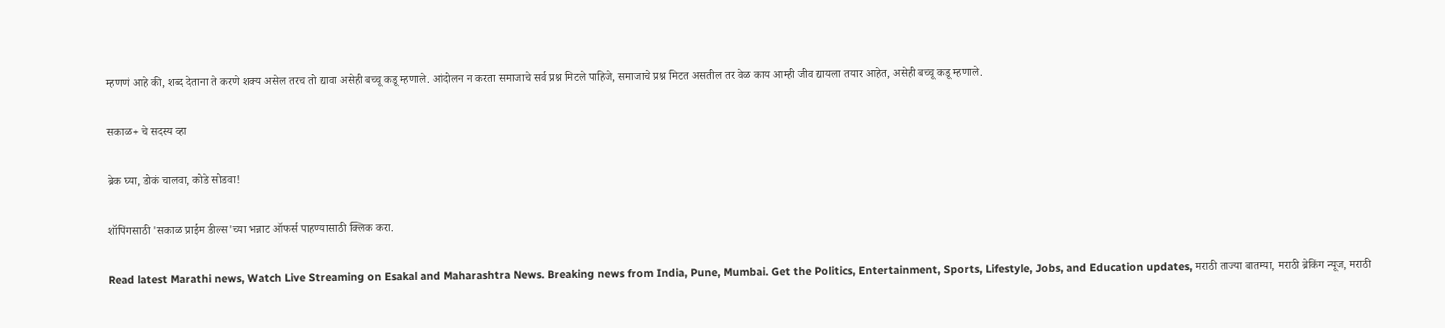म्हणणं आहे की, शब्द देताना ते करणे शक्य असेल तरच तो द्यावा असेही बच्चू कडू म्हणाले. आंदोलन न करता समाजाचे सर्व प्रश्न मिटले पाहिजे, समाजाचे प्रश्न मिटत असतील तर वेळ काय आम्ही जीव द्यायला तयार आहेत, असेही बच्चू कडू म्हणाले.

सकाळ+ चे सदस्य व्हा

ब्रेक घ्या, डोकं चालवा, कोडे सोडवा!

शॉपिंगसाठी 'सकाळ प्राईम डील्स'च्या भन्नाट ऑफर्स पाहण्यासाठी क्लिक करा.

Read latest Marathi news, Watch Live Streaming on Esakal and Maharashtra News. Breaking news from India, Pune, Mumbai. Get the Politics, Entertainment, Sports, Lifestyle, Jobs, and Education updates, मराठी ताज्या बातम्या, मराठी ब्रेकिंग न्यूज, मराठी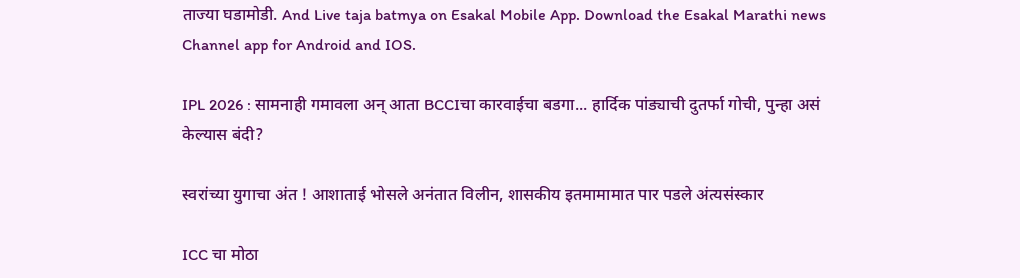ताज्या घडामोडी. And Live taja batmya on Esakal Mobile App. Download the Esakal Marathi news Channel app for Android and IOS.

IPL 2026 : सामनाही गमावला अन् आता BCCIचा कारवाईचा बडगा... हार्दिक पांड्याची दुतर्फा गोची, पुन्हा असं केल्यास बंदी?

स्वरांच्या युगाचा अंत ! आशाताई भोसले अनंतात विलीन, शासकीय इतमामामात पार पडले अंत्यसंस्कार

ICC चा मोठा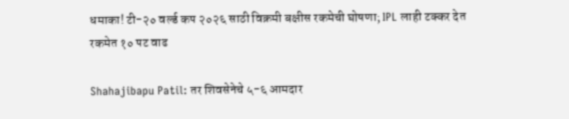धमाका! टी-२० वर्ल्ड कप २०२६ साठी विक्रमी बक्षीस रकमेची घोषणा; IPL लाही टक्कर देत रकमेत १० पट वाढ

Shahajibapu Patil: तर शिवसेनेचे ५-६ आमदार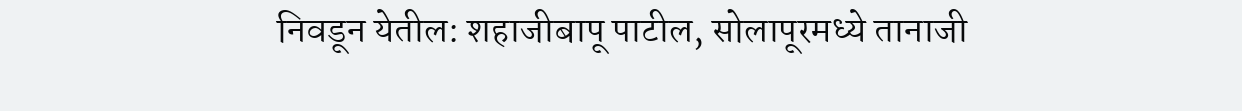निवडून येतील: शहाजीबापू पाटील, सोलापूरमध्ये तानाजी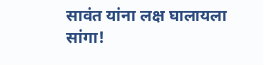सावंत यांना लक्ष घालायला सांगा!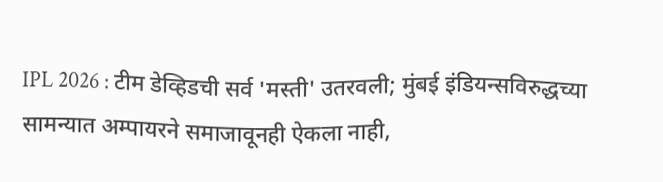IPL 2026 : टीम डेव्हिडची सर्व 'मस्ती' उतरवली; मुंबई इंडियन्सविरुद्धच्या सामन्यात अम्पायरने समाजावूनही ऐकला नाही,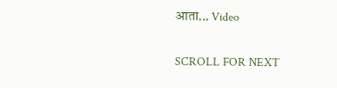आता... Video

SCROLL FOR NEXT